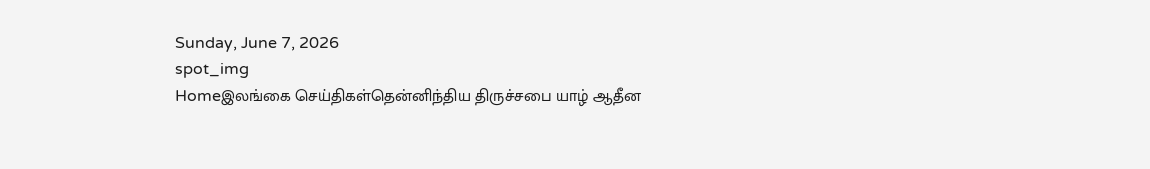Sunday, June 7, 2026
spot_img
Homeஇலங்கை செய்திகள்தென்னிந்திய திருச்சபை யாழ் ஆதீன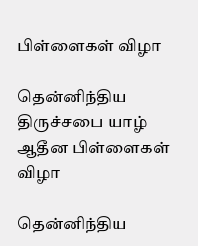பிள்ளைகள் விழா

தென்னிந்திய திருச்சபை யாழ் ஆதீன பிள்ளைகள் விழா

தென்னிந்திய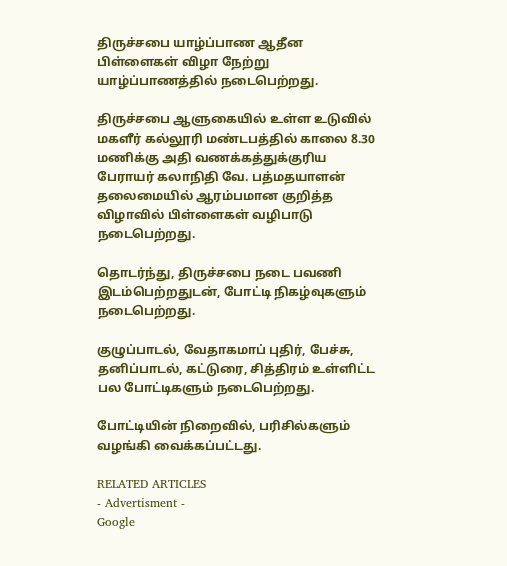திருச்சபை யாழ்ப்பாண ஆதீன பிள்ளைகள் விழா நேற்று யாழ்ப்பாணத்தில் நடைபெற்றது.

திருச்சபை ஆளுகையில் உள்ள உடுவில் மகளீர் கல்லூரி மண்டபத்தில் காலை 8.30 மணிக்கு அதி வணக்கத்துக்குரிய பேராயர் கலாநிதி வே. பத்மதயாளன் தலைமையில் ஆரம்பமான குறித்த விழாவில் பிள்ளைகள் வழிபாடு நடைபெற்றது.

தொடர்ந்து, திருச்சபை நடை பவணி இடம்பெற்றதுடன், போட்டி நிகழ்வுகளும் நடைபெற்றது.

குழுப்பாடல், வேதாகமாப் புதிர், பேச்சு, தனிப்பாடல், கட்டுரை, சித்திரம் உள்ளிட்ட பல போட்டிகளும் நடைபெற்றது.

போட்டியின் நிறைவில், பரிசில்களும் வழங்கி வைக்கப்பட்டது.

RELATED ARTICLES
- Advertisment -
Google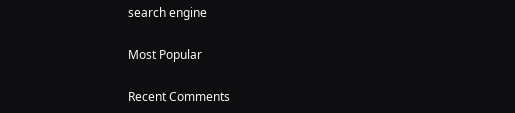search engine

Most Popular

Recent Comments